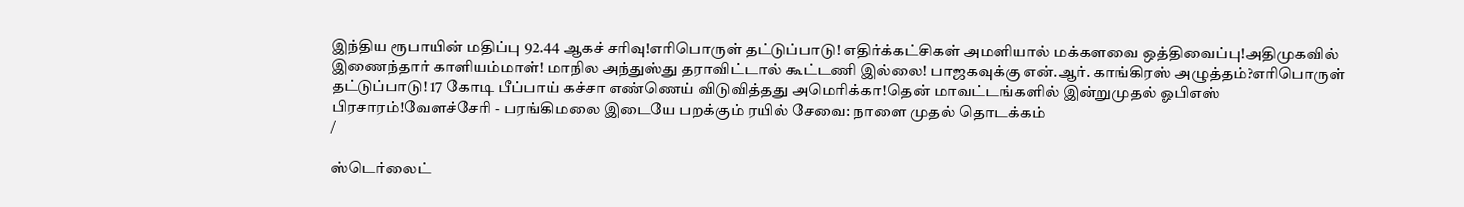இந்திய ரூபாயின் மதிப்பு 92.44 ஆகச் சரிவு!எரிபொருள் தட்டுப்பாடு! எதிர்க்கட்சிகள் அமளியால் மக்களவை ஒத்திவைப்பு!அதிமுகவில் இணைந்தார் காளியம்மாள்! மாநில அந்துஸ்து தராவிட்டால் கூட்டணி இல்லை! பாஜகவுக்கு என்.ஆர். காங்கிரஸ் அழுத்தம்?எரிபொருள் தட்டுப்பாடு! 17 கோடி பீப்பாய் கச்சா எண்ணெய் விடுவித்தது அமெரிக்கா!தென் மாவட்டங்களில் இன்றுமுதல் ஓபிஎஸ் பிரசாரம்!வேளச்சேரி - பரங்கிமலை இடையே பறக்கும் ரயில் சேவை: நாளை முதல் தொடக்கம்
/

ஸ்டெர்லைட்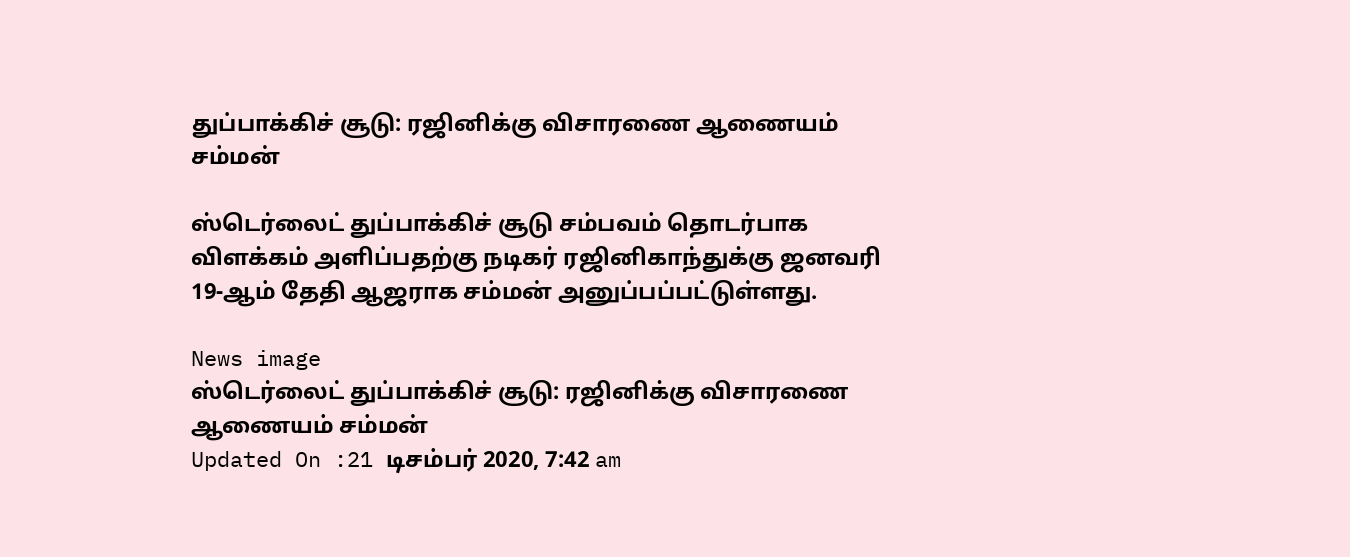துப்பாக்கிச் சூடு: ரஜினிக்கு விசாரணை ஆணையம் சம்மன்

ஸ்டெர்லைட் துப்பாக்கிச் சூடு சம்பவம் தொடர்பாக விளக்கம் அளிப்பதற்கு நடிகர் ரஜினிகாந்துக்கு ஜனவரி 19-ஆம் தேதி ஆஜராக சம்மன் அனுப்பப்பட்டுள்ளது.

News image
ஸ்டெர்லைட் துப்பாக்கிச் சூடு: ரஜினிக்கு விசாரணை ஆணையம் சம்மன்
Updated On :21 டிசம்பர் 2020, 7:42 am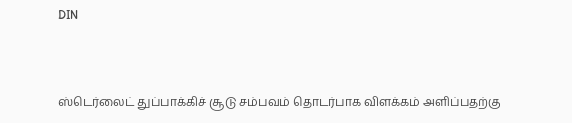DIN



ஸ்டெர்லைட் துப்பாக்கிச் சூடு சம்பவம் தொடர்பாக விளக்கம் அளிப்பதற்கு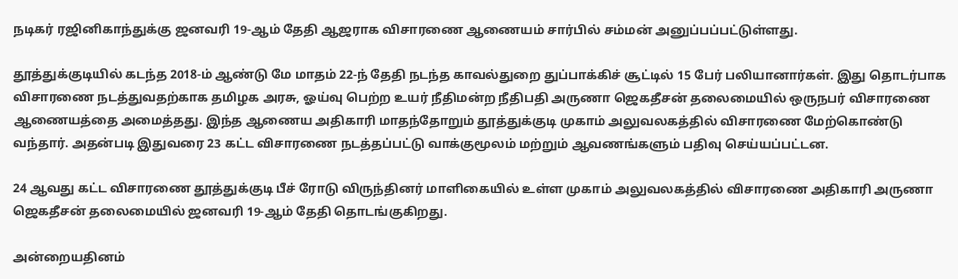நடிகர் ரஜினிகாந்துக்கு ஜனவரி 19-ஆம் தேதி ஆஜராக விசாரணை ஆணையம் சார்பில் சம்மன் அனுப்பப்பட்டுள்ளது.

தூத்துக்குடியில் கடந்த 2018-ம் ஆண்டு மே மாதம் 22-ந் தேதி நடந்த காவல்துறை துப்பாக்கிச் சூட்டில் 15 பேர் பலியானார்கள். இது தொடர்பாக விசாரணை நடத்துவதற்காக தமிழக அரசு, ஓய்வு பெற்ற உயர் நீதிமன்ற நீதிபதி அருணா ஜெகதீசன் தலைமையில் ஒருநபர் விசாரணை ஆணையத்தை அமைத்தது. இந்த ஆணைய அதிகாரி மாதந்தோறும் தூத்துக்குடி முகாம் அலுவலகத்தில் விசாரணை மேற்கொண்டு வந்தார். அதன்படி இதுவரை 23 கட்ட விசாரணை நடத்தப்பட்டு வாக்குமூலம் மற்றும் ஆவணங்களும் பதிவு செய்யப்பட்டன.

24 ஆவது கட்ட விசாரணை தூத்துக்குடி பீச் ரோடு விருந்தினர் மாளிகையில் உள்ள முகாம் அலுவலகத்தில் விசாரணை அதிகாரி அருணா ஜெகதீசன் தலைமையில் ஜனவரி 19-ஆம் தேதி தொடங்குகிறது.

அன்றையதினம்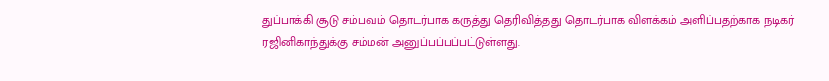துப்பாக்கி சூடு சம்பவம் தொடர்பாக கருத்து தெரிவித்தது தொடர்பாக விளக்கம் அளிப்பதற்காக நடிகர் ரஜினிகாந்துக்கு சம்மன் அனுப்பப்பப்பட்டுள்ளது.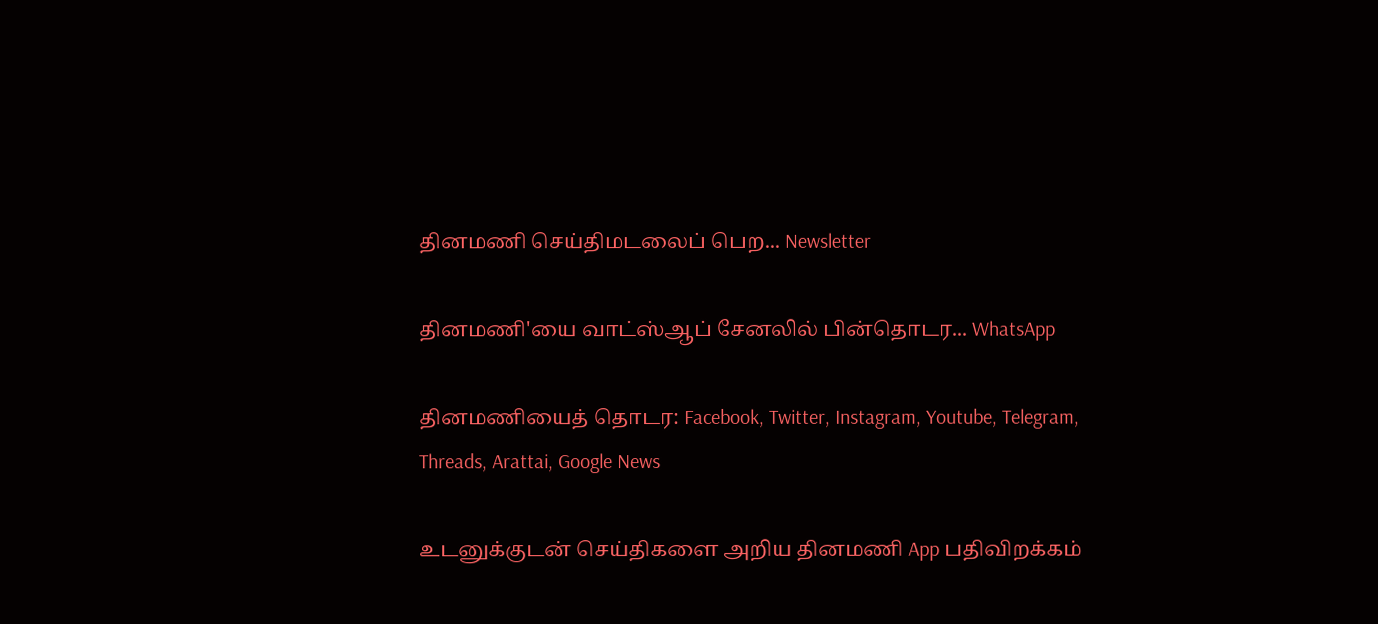தினமணி செய்திமடலைப் பெற... Newsletter

தினமணி'யை வாட்ஸ்ஆப் சேனலில் பின்தொடர... WhatsApp

தினமணியைத் தொடர: Facebook, Twitter, Instagram, Youtube, Telegram, Threads, Arattai, Google News

உடனுக்குடன் செய்திகளை அறிய தினமணி App பதிவிறக்கம்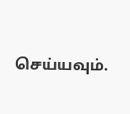செய்யவும்.